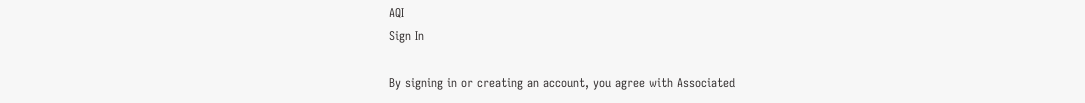AQI
Sign In

By signing in or creating an account, you agree with Associated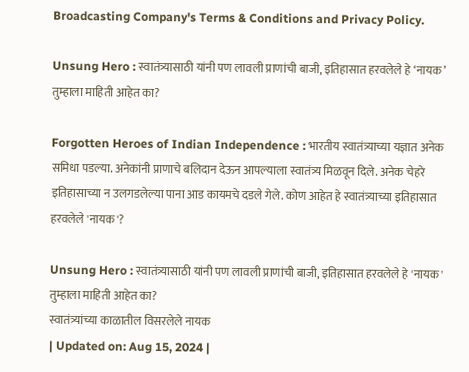Broadcasting Company's Terms & Conditions and Privacy Policy.

Unsung Hero : स्वातंत्र्यासाठी यांनी पण लावली प्राणांची बाजी, इतिहासात हरवलेले हे ‘नायक’ तुम्हाला माहिती आहेत का?

Forgotten Heroes of Indian Independence : भारतीय स्वातंत्र्याच्या यज्ञात अनेक समिधा पडल्या. अनेकांनी प्राणाचे बलिदान देऊन आपल्याला स्वातंत्र्य मिळवून दिले. अनेक चेहरे इतिहासाच्या न उलगडलेल्या पाना आड कायमचे दडले गेले. कोण आहेत हे स्वातंत्र्याच्या इतिहासात हरवलेले 'नायक'?

Unsung Hero : स्वातंत्र्यासाठी यांनी पण लावली प्राणांची बाजी, इतिहासात हरवलेले हे 'नायक' तुम्हाला माहिती आहेत का?
स्वातंत्र्यांच्या काळातील विसरलेले नायक
| Updated on: Aug 15, 2024 |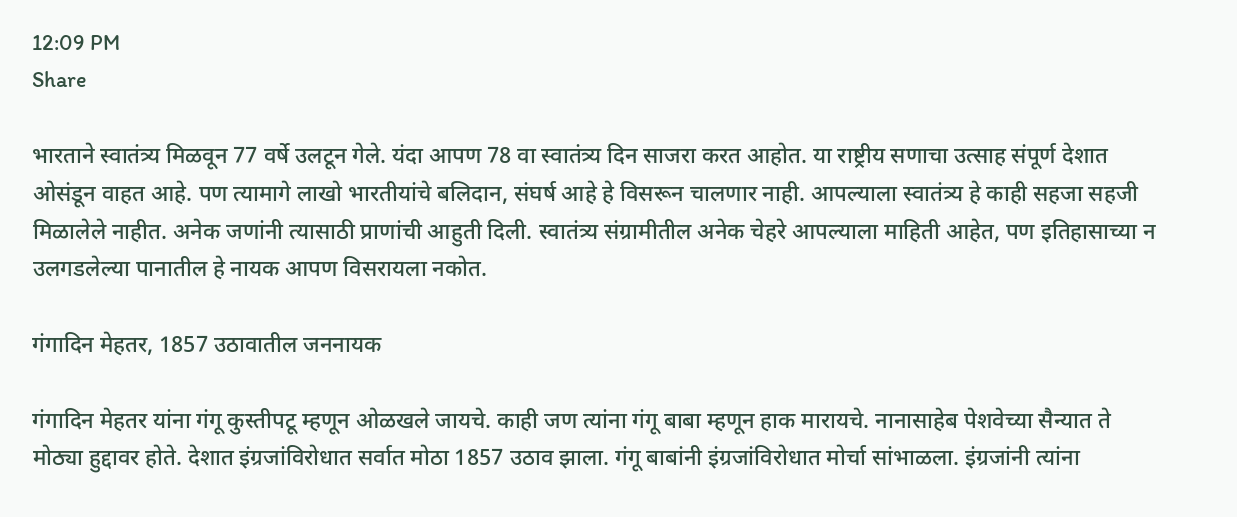12:09 PM
Share

भारताने स्वातंत्र्य मिळवून 77 वर्षे उलटून गेले. यंदा आपण 78 वा स्वातंत्र्य दिन साजरा करत आहोत. या राष्ट्रीय सणाचा उत्साह संपूर्ण देशात ओसंडून वाहत आहे. पण त्यामागे लाखो भारतीयांचे बलिदान, संघर्ष आहे हे विसरून चालणार नाही. आपल्याला स्वातंत्र्य हे काही सहजा सहजी मिळालेले नाहीत. अनेक जणांनी त्यासाठी प्राणांची आहुती दिली. स्वातंत्र्य संग्रामीतील अनेक चेहरे आपल्याला माहिती आहेत, पण इतिहासाच्या न उलगडलेल्या पानातील हे नायक आपण विसरायला नकोत.

गंगादिन मेहतर, 1857 उठावातील जननायक

गंगादिन मेहतर यांना गंगू कुस्तीपटू म्हणून ओळखले जायचे. काही जण त्यांना गंगू बाबा म्हणून हाक मारायचे. नानासाहेब पेशवेच्या सैन्यात ते मोठ्या हुद्दावर होते. देशात इंग्रजांविरोधात सर्वात मोठा 1857 उठाव झाला. गंगू बाबांनी इंग्रजांविरोधात मोर्चा सांभाळला. इंग्रजांनी त्यांना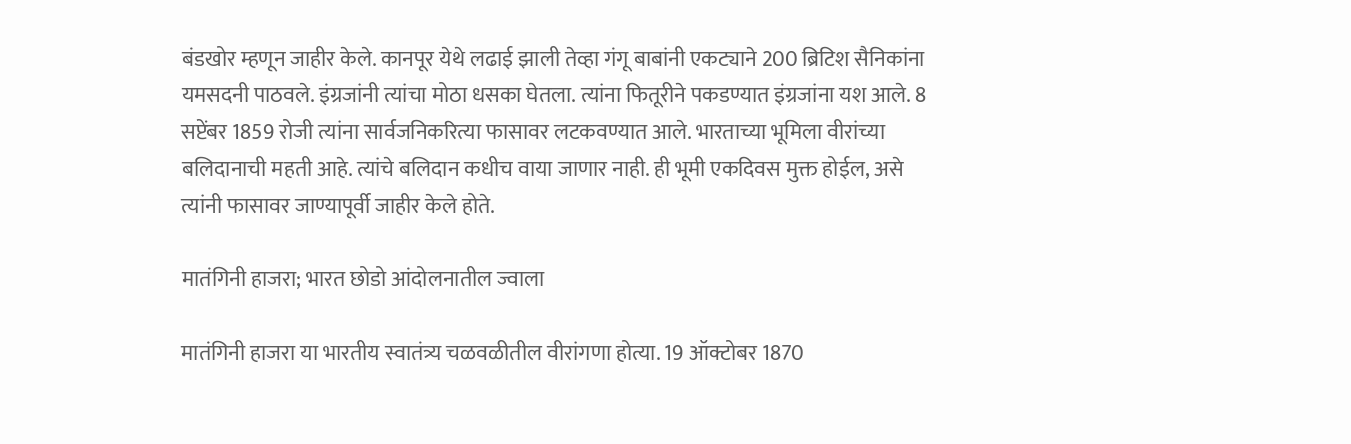बंडखोर म्हणून जाहीर केले. कानपूर येथे लढाई झाली तेव्हा गंगू बाबांनी एकट्याने 200 ब्रिटिश सैनिकांना यमसदनी पाठवले. इंग्रजांनी त्यांचा मोठा धसका घेतला. त्यांना फितूरीने पकडण्यात इंग्रजांना यश आले. 8 सप्टेंबर 1859 रोजी त्यांना सार्वजनिकरित्या फासावर लटकवण्यात आले. भारताच्या भूमिला वीरांच्या बलिदानाची महती आहे. त्यांचे बलिदान कधीच वाया जाणार नाही. ही भूमी एकदिवस मुक्त होईल, असे त्यांनी फासावर जाण्यापूर्वी जाहीर केले होते.

मातंगिनी हाजरा; भारत छोडो आंदोलनातील ज्वाला

मातंगिनी हाजरा या भारतीय स्वातंत्र्य चळवळीतील वीरांगणा होत्या. 19 ऑक्टोबर 1870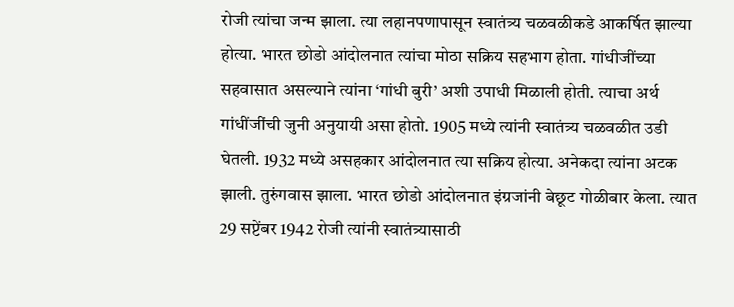रोजी त्यांचा जन्म झाला. त्या लहानपणापासून स्वातंत्र्य चळवळीकडे आकर्षित झाल्या होत्या. भारत छोडो आंदोलनात त्यांचा मोठा सक्रिय सहभाग होता. गांधीजींच्या सहवासात असल्याने त्यांना ‘गांधी बुरी’ अशी उपाधी मिळाली होती. त्याचा अर्थ गांधींजींची जुनी अनुयायी असा होतो. 1905 मध्ये त्यांनी स्वातंत्र्य चळवळीत उडी घेतली. 1932 मध्ये असहकार आंदोलनात त्या सक्रिय होत्या. अनेकदा त्यांना अटक झाली. तुरुंगवास झाला. भारत छोडो आंदोलनात इंग्रजांनी बेछूट गोळीबार केला. त्यात 29 सप्टेंबर 1942 रोजी त्यांनी स्वातंत्र्यासाठी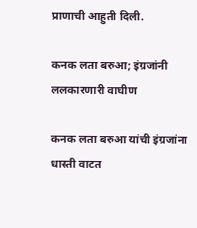प्राणाची आहुती दिली.

कनक लता बरुआ; इंग्रजांनी ललकारणारी वाघीण

कनक लता बरुआ यांची इंग्रजांना धास्ती वाटत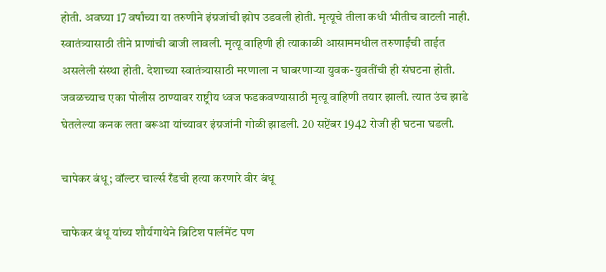होती. अवघ्या 17 वर्षांच्या या तरुणीने इंग्रजांची झोप उडवली होती. मृत्यूचे तीला कधी भीतीच वाटली नाही. स्वातंत्र्यासाठी तीने प्राणांची बाजी लावली. मृत्यू वाहिणी ही त्याकाळी आसाममधील तरुणाईंची ताईत असलेली संस्था होती. देशाच्या स्वातंत्र्यासाठी मरणाला न घाबरणाऱ्या युवक-युवतींची ही संघटना होती. जवळच्याच एका पोलीस ठाण्यावर राष्ट्रीय ध्वज फडकवण्यासाठी मृत्यू वाहिणी तयार झाली. त्यात उंच झाडे घेतलेल्या कनक लता बरूआ यांच्यावर इंग्रजांनी गोळी झाडली. 20 सप्टेंबर 1942 रोजी ही घटना घडली.

चापेकर बंधू; वॉल्टर चार्ल्स रँडची हत्या करणारे वीर बंधू

चाफेकर बंधू यांच्य शौर्यगाथेने ब्रिटिश पार्लमेंट पण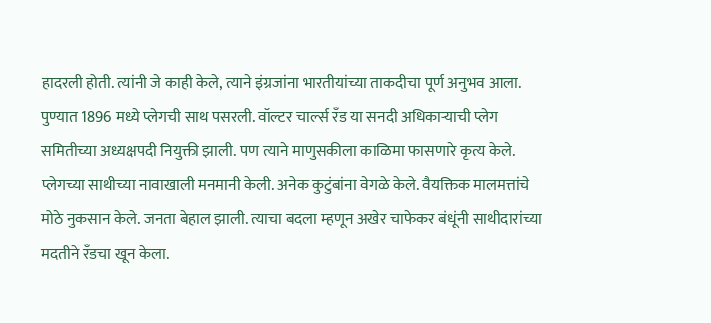हादरली होती. त्यांनी जे काही केले, त्याने इंग्रजांना भारतीयांच्या ताकदीचा पूर्ण अनुभव आला. पुण्यात 1896 मध्ये प्लेगची साथ पसरली. वॉल्टर चार्ल्स रँड या सनदी अधिकाऱ्याची प्लेग समितीच्या अध्यक्षपदी नियुक्ती झाली. पण त्याने माणुसकीला काळिमा फासणारे कृत्य केले. प्लेगच्या साथीच्या नावाखाली मनमानी केली. अनेक कुटुंबांना वेगळे केले. वैयक्तिक मालमत्तांचे मोठे नुकसान केले. जनता बेहाल झाली. त्याचा बदला म्हणून अखेर चाफेकर बंधूंनी साथीदारांच्या मदतीने रँडचा खून केला.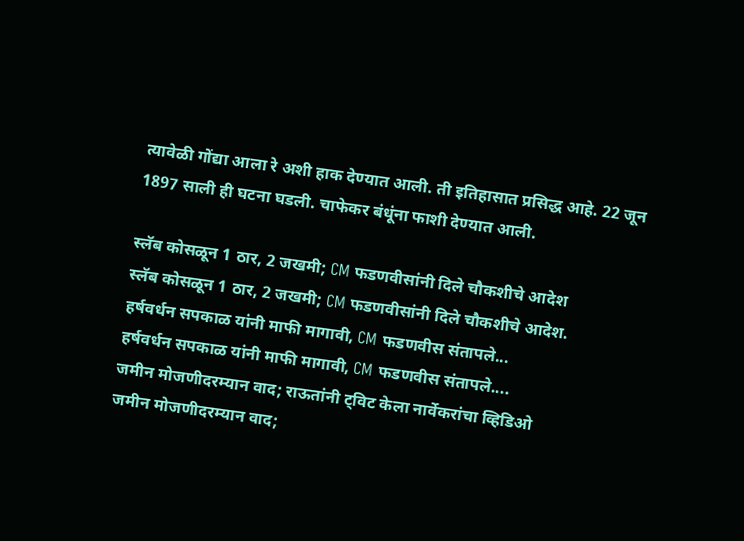त्यावेळी गोंद्या आला रे अशी हाक देण्यात आली. ती इतिहासात प्रसिद्ध आहे. 22 जून 1897 साली ही घटना घडली. चाफेकर बंधूंना फाशी देण्यात आली.

स्लॅब कोसळून 1 ठार, 2 जखमी; CM फडणवीसांनी दिले चौकशीचे आदेश
स्लॅब कोसळून 1 ठार, 2 जखमी; CM फडणवीसांनी दिले चौकशीचे आदेश.
हर्षवर्धन सपकाळ यांनी माफी मागावी, CM फडणवीस संतापले...
हर्षवर्धन सपकाळ यांनी माफी मागावी, CM फडणवीस संतापले....
जमीन मोजणीदरम्यान वाद; राऊतांनी ट्विट केला नार्वेकरांचा व्हिडिओ
जमीन मोजणीदरम्यान वाद;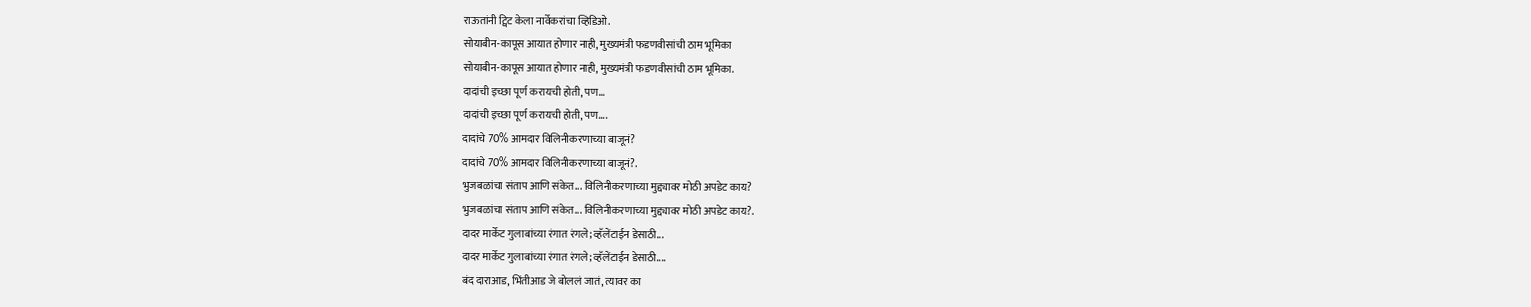राऊतांनी ट्विट केला नार्वेकरांचा व्हिडिओ.
सोयाबीन-कापूस आयात होणार नाही, मुख्यमंत्री फडणवीसांची ठाम भूमिका
सोयाबीन-कापूस आयात होणार नाही, मुख्यमंत्री फडणवीसांची ठाम भूमिका.
दादांची इच्छा पूर्ण करायची होती, पण...
दादांची इच्छा पूर्ण करायची होती, पण....
दादांचे 70% आमदार विलिनीकरणाच्या बाजूनं?
दादांचे 70% आमदार विलिनीकरणाच्या बाजूनं?.
भुजबळांचा संताप आणि संकेत... विलिनीकरणाच्या मुद्द्यावर मोठी अपडेट काय?
भुजबळांचा संताप आणि संकेत... विलिनीकरणाच्या मुद्द्यावर मोठी अपडेट काय?.
दादर मार्केट गुलाबांच्या रंगात रंगले; व्हॅलेंटाईन डेसाठी...
दादर मार्केट गुलाबांच्या रंगात रंगले; व्हॅलेंटाईन डेसाठी....
बंद दाराआड, भिंतीआड जे बोललं जातं, त्यावर का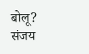बोलू? संजय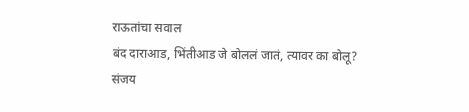राऊतांचा सवाल
बंद दाराआड, भिंतीआड जे बोललं जातं, त्यावर का बोलू? संजय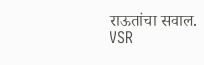राऊतांचा सवाल.
VSR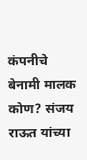कंपनीचे बेनामी मालक कोण? संजय राऊत यांच्या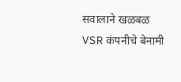सवालाने खळबळ
VSR कंपनीचे बेनामी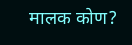मालक कोण?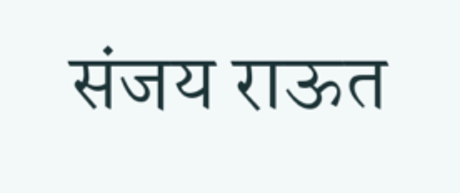संजय राऊत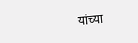यांच्या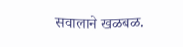सवालाने खळबळ.